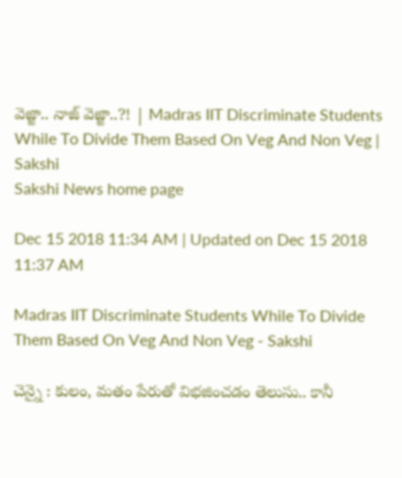వెజ్జా.. నాజ్‌ వెజ్జా..?! | Madras IIT Discriminate Students While To Divide Them Based On Veg And Non Veg | Sakshi
Sakshi News home page

Dec 15 2018 11:34 AM | Updated on Dec 15 2018 11:37 AM

Madras IIT Discriminate Students While To Divide Them Based On Veg And Non Veg - Sakshi

చెన్నై : కులం, మతం పేరుతో విభజించడం తెలుసు.. కానీ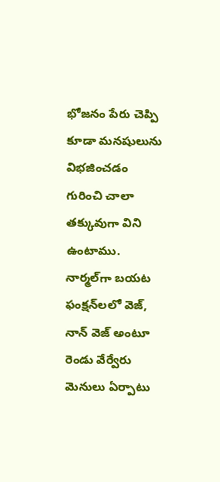భోజనం పేరు చెప్పి కూడా మనషులును విభజించడం గురించి చాలా తక్కువుగా విని ఉంటాము. నార్మల్‌గా బయట ఫంక్షన్‌లలో వెజ్‌, నాన్‌ వెజ్‌ అంటూ రెండు వేర్వేరు మెనులు ఏర్పాటు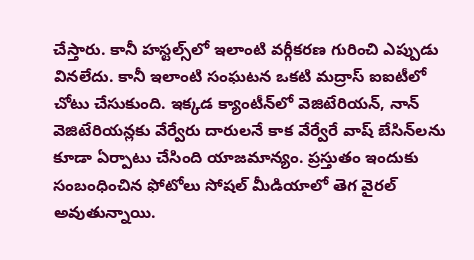చేస్తారు. కానీ హస్టల్స్‌లో ఇలాంటి వర్గీకరణ గురించి ఎప్పుడు వినలేదు. కానీ ఇలాంటి సంఘటన ఒకటి మద్రాస్‌ ఐఐటీలో చోటు చేసుకుంది. ఇక్కడ క్యాంటీన్‌లో వెజిటేరియన్‌, నాన్‌ వెజిటేరియన్లకు వేర్వేరు దారులనే కాక వేర్వేరే వాష్‌ బేసిన్‌లను కూడా ఏర్పాటు చేసింది యాజమాన్యం. ప్రస్తుతం ఇందుకు సంబంధించిన ఫోటోలు సోషల్‌ మీడియాలో తెగ వైరల్‌ అవుతున్నాయి.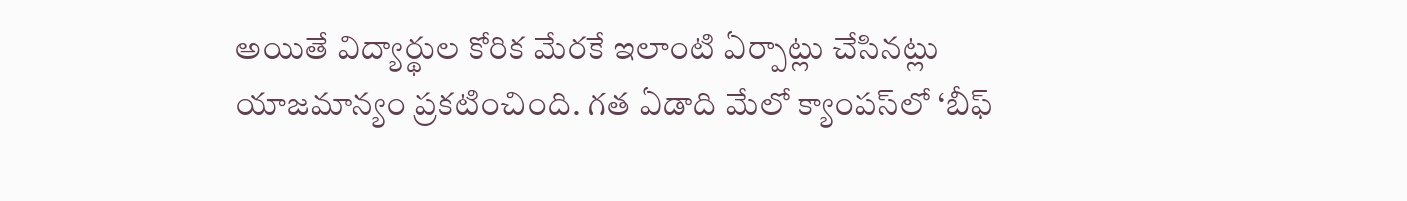అయితే విద్యార్థుల కోరిక మేరకే ఇలాంటి ఏర్పాట్లు చేసినట్లు యాజమాన్యం ప్రకటించింది. గత ఏడాది మేలో క్యాంపస్‌లో ‘బీఫ్‌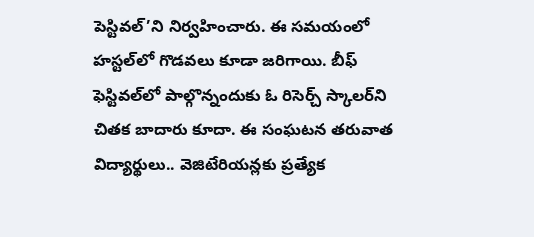పెస్టివల్‌’ని నిర్వహించారు. ఈ సమయంలో హస్టల్‌లో గొడవలు కూడా జరిగాయి. బీఫ్‌ ఫెస్టివల్‌లో పాల్గొన్నందుకు ఓ రిసెర్చ్‌ స్కాలర్‌ని చితక బాదారు కూదా. ఈ సంఘటన తరువాత విద్యార్థులు.. వెజిటేరియన్లకు ప్రత్యేక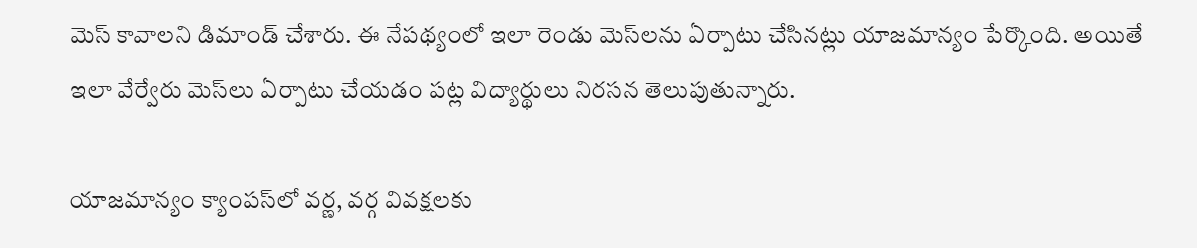మెస్‌ కావాలని డిమాండ్‌ చేశారు. ఈ నేపథ్యంలో ఇలా రెండు మెస్‌లను ఏర్పాటు చేసినట్లు యాజమాన్యం పేర్కొంది. అయితే ఇలా వేర్వేరు మెస్‌లు ఏర్పాటు చేయడం పట్ల విద్యార్థులు నిరసన తెలుపుతున్నారు.

యాజమాన్యం క్యాంపస్‌లో వర్ణ, వర్గ వివక్షలకు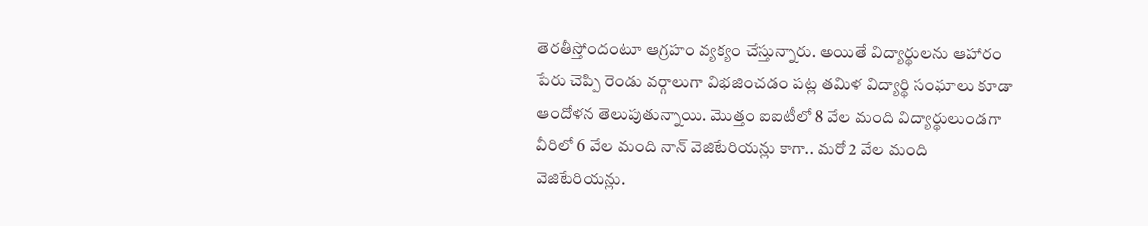తెరతీస్తోందంటూ ఆగ్రహం వ్యక్యం చేస్తున్నారు. అయితే విద్యార్థులను ఆహారం పేరు చెప్పి రెండు వర్గాలుగా విభజించడం పట్ల తమిళ విద్యార్థి సంఘాలు కూడా ఆందోళన తెలుపుతున్నాయి. మొత్తం ఐఐటీలో 8 వేల మంది విద్యార్థులుండగా వీరిలో 6 వేల మంది నాన్‌ వెజిటేరియన్లు కాగా.. మరో 2 వేల మంది వెజిటేరియన్లు.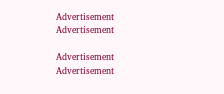Advertisement
Advertisement

Advertisement
Advertisement